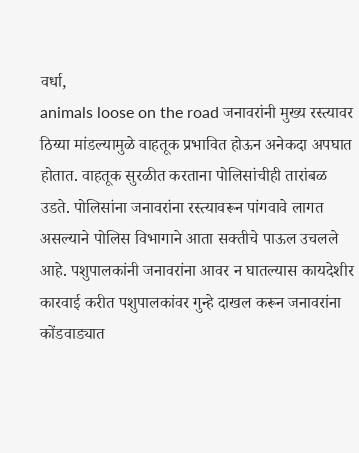वर्धा,
animals loose on the road जनावरांनी मुख्य रस्त्यावर ठिय्या मांडल्यामुळे वाहतूक प्रभावित होऊन अनेकदा अपघात होतात. वाहतूक सुरळीत करताना पोलिसांचीही तारांबळ उडते. पोलिसांना जनावरांना रस्त्यावरून पांगवावे लागत असल्याने पोलिस विभागाने आता सक्तीचे पाऊल उचलले आहे. पशुपालकांनी जनावरांना आवर न घातल्यास कायदेशीर कारवाई करीत पशुपालकांवर गुन्हे दाखल करून जनावरांना कोंडवाड्यात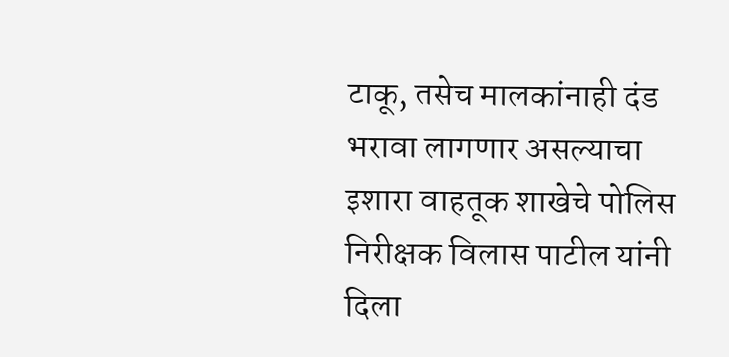टाकू, तसेच मालकांनाही दंड भरावा लागणार असल्याचा इशारा वाहतूक शाखेचे पोलिस निरीक्षक विलास पाटील यांनी दिला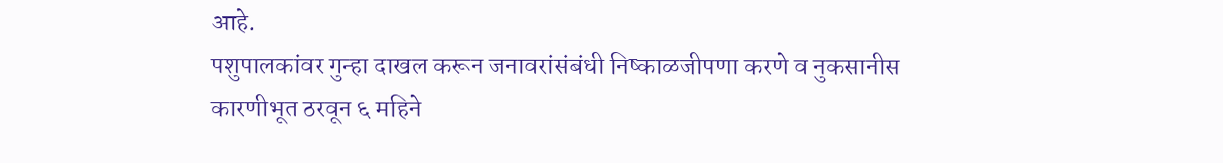आहे.
पशुपालकांवर गुन्हा दाखल करून जनावरांसंबंधी निष्काळजीपणा करणे व नुकसानीस कारणीभूत ठरवून ६ महिने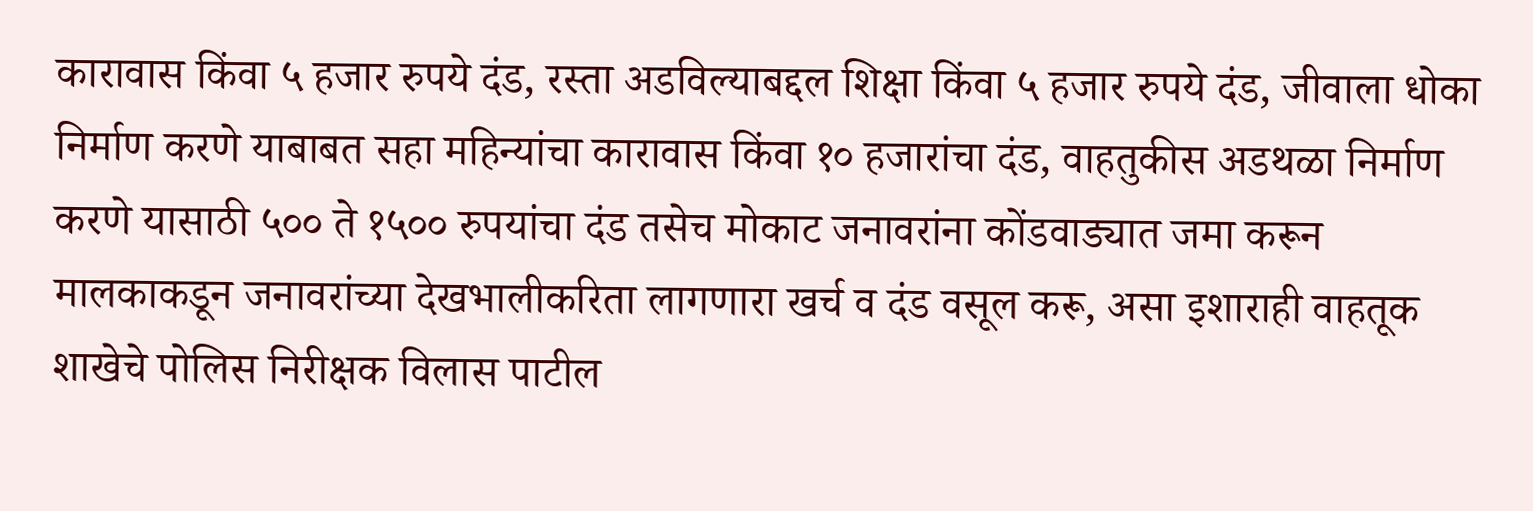कारावास किंवा ५ हजार रुपये दंड, रस्ता अडविल्याबद्दल शिक्षा किंवा ५ हजार रुपये दंड, जीवाला धोका निर्माण करणे याबाबत सहा महिन्यांचा कारावास किंवा १० हजारांचा दंड, वाहतुकीस अडथळा निर्माण करणे यासाठी ५०० ते १५०० रुपयांचा दंड तसेच मोकाट जनावरांना कोंडवाड्यात जमा करून मालकाकडून जनावरांच्या देखभालीकरिता लागणारा खर्च व दंड वसूल करू, असा इशाराही वाहतूक शाखेचे पोलिस निरीक्षक विलास पाटील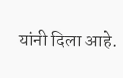यांनी दिला आहे.